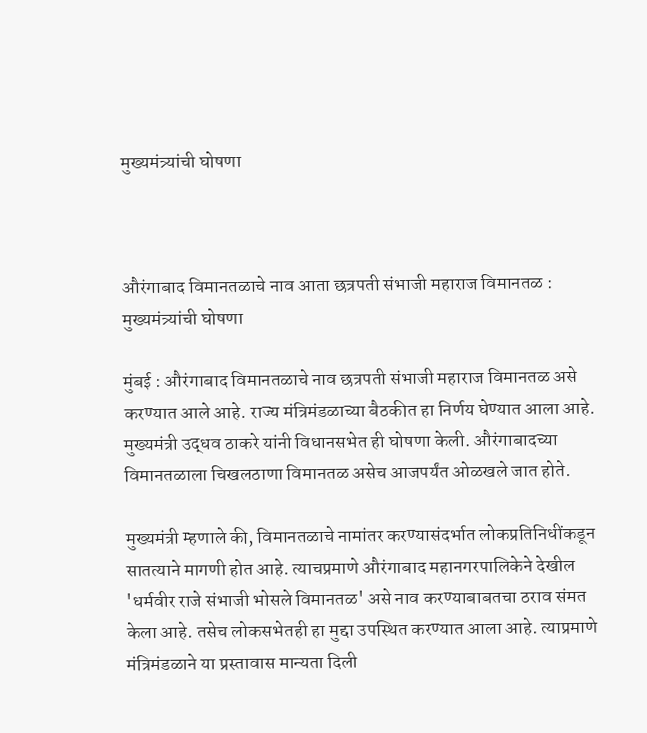मुख्यमंत्र्यांची घोषणा



औरंगाबाद विमानतळाचे नाव आता छत्रपती संभाजी महाराज विमानतळ : मुख्यमंत्र्यांची घोषणा

मुंबई : औरंगाबाद विमानतळाचे नाव छत्रपती संभाजी महाराज विमानतळ असे करण्यात आले आहे. राज्‍य मंत्रिमंडळाच्या बैठकीत हा निर्णय घेण्यात आला आहे. मुख्यमंत्री उद्धव ठाकरे यांनी विधानसभेत ही घोषणा केली. औरंगाबादच्या विमानतळाला चिखलठाणा विमानतळ असेच आजपर्यंत ओळखले जात होते.

मुख्यमंत्री म्हणाले की, विमानतळाचे नामांतर करण्यासंदर्भात लोकप्रतिनिधींकडून सातत्याने मागणी होत आहे. त्याचप्रमाणे औरंगाबाद महानगरपालिकेने देखील 'धर्मवीर राजे संभाजी भोसले विमानतळ' असे नाव करण्याबाबतचा ठराव संमत केला आहे. तसेच लोकसभेतही हा मुद्दा उपस्थित करण्यात आला आहे. त्याप्रमाणे मंत्रिमंडळाने या प्रस्तावास मान्यता दिली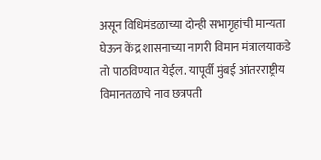असून विधिमंडळाच्या दोन्ही सभागृहांची मान्यता घेऊन केंद्र शासनाच्या नागरी विमान मंत्रालयाकडे तो पाठविण्यात येईल. यापूर्वी मुंबई आंतरराष्ट्रीय विमानतळाचे नाव छत्रपती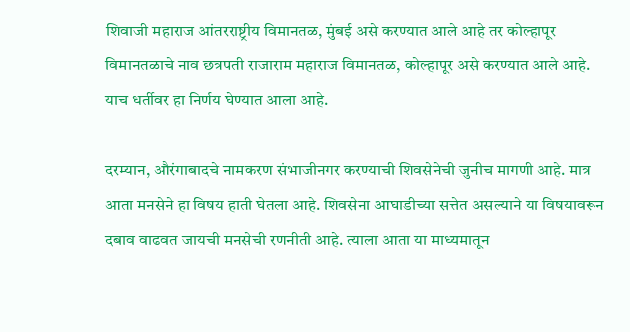शिवाजी महाराज आंतरराष्ट्रीय विमानतळ, मुंबई असे करण्यात आले आहे तर कोल्हापूर विमानतळाचे नाव छत्रपती राजाराम महाराज विमानतळ, कोल्हापूर असे करण्यात आले आहे. याच धर्तीवर हा निर्णय घेण्यात आला आहे.

दरम्‍यान, औरंगाबादचे नामकरण संभाजीनगर करण्याची शिवसेनेची जुनीच मागणी आहे. मात्र आता मनसेने हा विषय हाती घेतला आहे. शिवसेना आघाडीच्या सत्तेत असल्‍याने या विषयावरून दबाव वाढवत जायची मनसेची रणनीती आहे. त्‍याला आता या माध्यमातून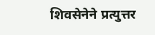शिवसेनेने प्रत्‍युत्तर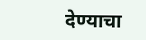देण्याचा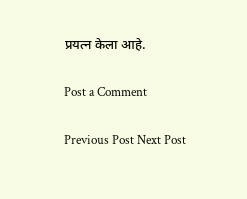प्रयत्‍न केला आहे.

Post a Comment

Previous Post Next Post